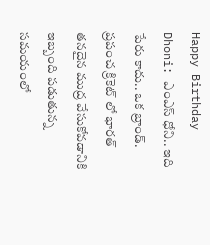Happy Birthday Dhoni: ఎంఎస్ ధోని.. ఇది పేరు కాదు.. ఒక బ్రాండ్. ప్రపంచ క్రికెట్ లో భారత్ తనదైన ముద్ర వేసుకోవడానికి ఇబ్బంది పడుతున్న సమయంలో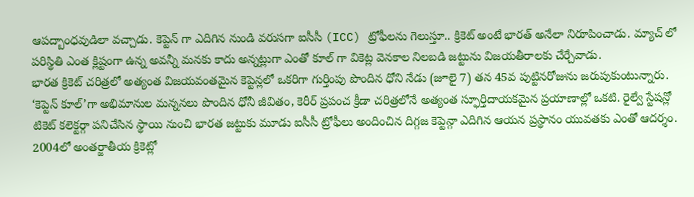ఆపద్బాంధవుడిలా వచ్చాడు. కెప్టెన్ గా ఎదిగిన నుండి వరుసగా ఐసీసీ (ICC) ట్రోఫీలను గెలుస్తూ.. క్రికెట్ అంటే భారత్ అనేలా నిరూపించాడు. మ్యాచ్ లో పరిస్థితి ఎంత క్లిష్టంగా ఉన్న అవన్నీ మనకు కాదు అన్నట్లుగా ఎంతో కూల్ గా వికెట్ల వెనకాల నిలబడి జట్టును విజయతీరాలకు చేర్చేవాడు.
భారత క్రికెట్ చరిత్రలో అత్యంత విజయవంతమైన కెప్టెన్లలో ఒకరిగా గుర్తింపు పొందిన ధోని నేడు (జూలై 7) తన 45వ పుట్టినరోజును జరుపుకుంటున్నారు. ‘కెప్టెన్ కూల్’గా అభిమానుల మన్ననలు పొందిన ధోనీ జీవితం, కెరీర్ ప్రపంచ క్రీడా చరిత్రలోనే అత్యంత స్ఫూర్తిదాయకమైన ప్రయాణాల్లో ఒకటి. రైల్వే స్టేషన్లో టికెట్ కలెక్టర్గా పనిచేసిన స్థాయి నుంచి భారత జట్టుకు మూడు ఐసీసీ ట్రోఫీలు అందించిన దిగ్గజ కెప్టెన్గా ఎదిగిన ఆయన ప్రస్థానం యువతకు ఎంతో ఆదర్శం.
2004లో అంతర్జాతీయ క్రికెట్లో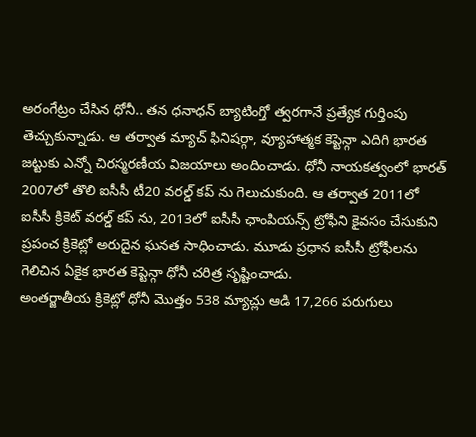అరంగేట్రం చేసిన ధోనీ.. తన ధనాధన్ బ్యాటింగ్తో త్వరగానే ప్రత్యేక గుర్తింపు తెచ్చుకున్నాడు. ఆ తర్వాత మ్యాచ్ ఫినిషర్గా, వ్యూహాత్మక కెప్టెన్గా ఎదిగి భారత జట్టుకు ఎన్నో చిరస్మరణీయ విజయాలు అందించాడు. ధోనీ నాయకత్వంలో భారత్ 2007లో తొలి ఐసీసీ టీ20 వరల్డ్ కప్ ను గెలుచుకుంది. ఆ తర్వాత 2011లో ఐసీసీ క్రికెట్ వరల్డ్ కప్ ను, 2013లో ఐసీసీ ఛాంపియన్స్ ట్రోఫీని కైవసం చేసుకుని ప్రపంచ క్రికెట్లో అరుదైన ఘనత సాధించాడు. మూడు ప్రధాన ఐసీసీ ట్రోఫీలను గెలిచిన ఏకైక భారత కెప్టెన్గా ధోనీ చరిత్ర సృష్టించాడు.
అంతర్జాతీయ క్రికెట్లో ధోనీ మొత్తం 538 మ్యాచ్లు ఆడి 17,266 పరుగులు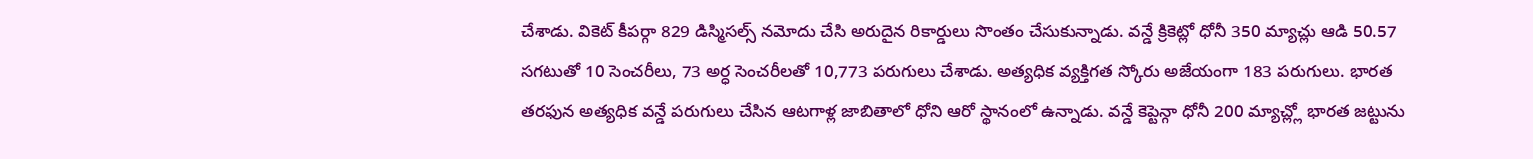చేశాడు. వికెట్ కీపర్గా 829 డిస్మిసల్స్ నమోదు చేసి అరుదైన రికార్డులు సొంతం చేసుకున్నాడు. వన్డే క్రికెట్లో ధోనీ 350 మ్యాచ్లు ఆడి 50.57 సగటుతో 10 సెంచరీలు, 73 అర్ధ సెంచరీలతో 10,773 పరుగులు చేశాడు. అత్యధిక వ్యక్తిగత స్కోరు అజేయంగా 183 పరుగులు. భారత తరఫున అత్యధిక వన్డే పరుగులు చేసిన ఆటగాళ్ల జాబితాలో ధోని ఆరో స్థానంలో ఉన్నాడు. వన్డే కెప్టెన్గా ధోనీ 200 మ్యాచ్ల్లో భారత జట్టును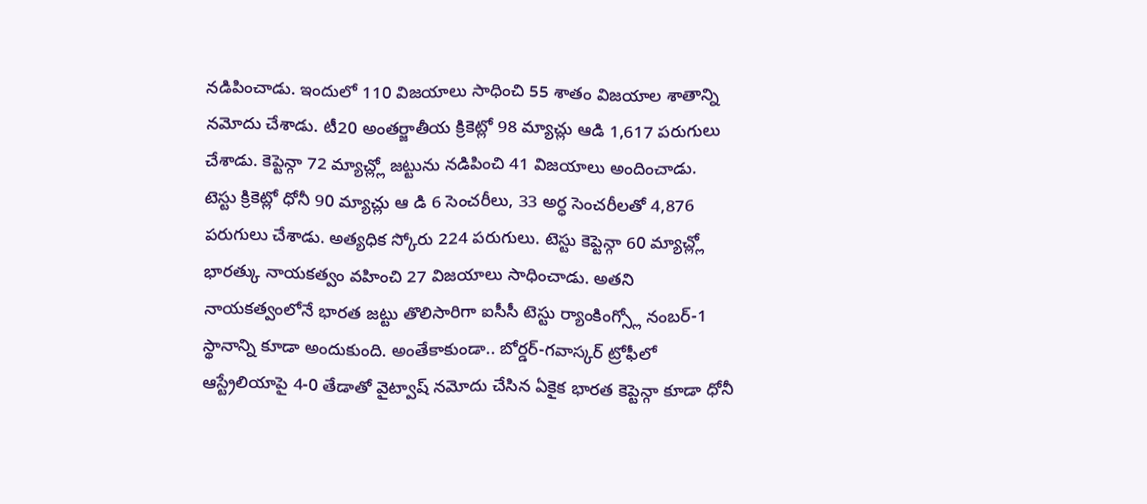నడిపించాడు. ఇందులో 110 విజయాలు సాధించి 55 శాతం విజయాల శాతాన్ని నమోదు చేశాడు. టీ20 అంతర్జాతీయ క్రికెట్లో 98 మ్యాచ్లు ఆడి 1,617 పరుగులు చేశాడు. కెప్టెన్గా 72 మ్యాచ్ల్లో జట్టును నడిపించి 41 విజయాలు అందించాడు.
టెస్టు క్రికెట్లో ధోనీ 90 మ్యాచ్లు ఆ డి 6 సెంచరీలు, 33 అర్ధ సెంచరీలతో 4,876 పరుగులు చేశాడు. అత్యధిక స్కోరు 224 పరుగులు. టెస్టు కెప్టెన్గా 60 మ్యాచ్ల్లో భారత్కు నాయకత్వం వహించి 27 విజయాలు సాధించాడు. అతని నాయకత్వంలోనే భారత జట్టు తొలిసారిగా ఐసీసీ టెస్టు ర్యాంకింగ్స్లో నంబర్-1 స్థానాన్ని కూడా అందుకుంది. అంతేకాకుండా.. బోర్డర్-గవాస్కర్ ట్రోఫీలో ఆస్ట్రేలియాపై 4-0 తేడాతో వైట్వాష్ నమోదు చేసిన ఏకైక భారత కెప్టెన్గా కూడా ధోనీ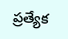ప్రత్యేక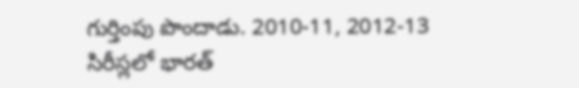గుర్తింపు పొందాడు. 2010-11, 2012-13 సిరీస్లలో భారత్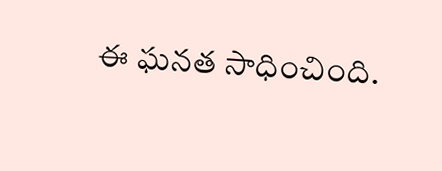ఈ ఘనత సాధించింది.